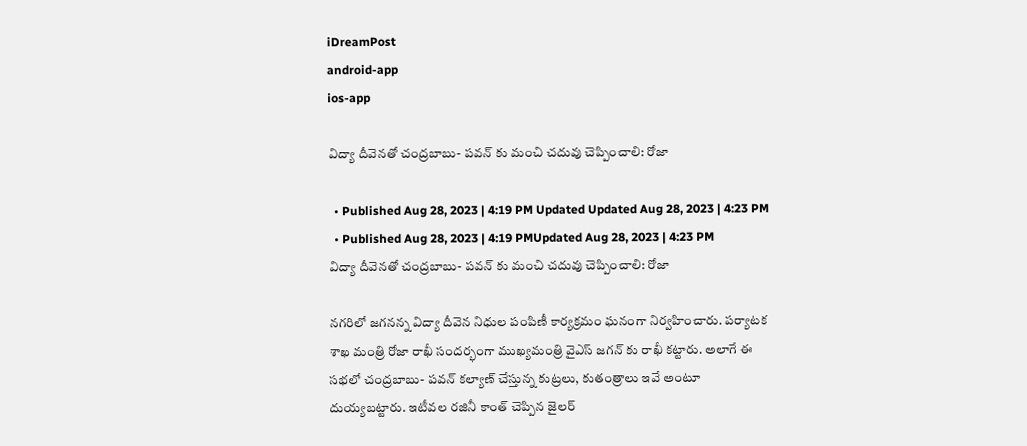iDreamPost
android-app
ios-app

విద్యా దీవెనతో చంద్రబాబు- పవన్ కు మంచి చదువు చెప్పించాలి: రోజా

  • Published Aug 28, 2023 | 4:19 PM Updated Updated Aug 28, 2023 | 4:23 PM
  • Published Aug 28, 2023 | 4:19 PMUpdated Aug 28, 2023 | 4:23 PM
విద్యా దీవెనతో చంద్రబాబు- పవన్ కు మంచి చదువు చెప్పించాలి: రోజా

నగరిలో జగనన్న విద్యా దీవెన నిధుల పంపిణీ కార్యక్రమం ఘనంగా నిర్వహించారు. పర్యాటక శాఖ మంత్రి రోజా రాఖీ సందర్భంగా ముఖ్యమంత్రి వైఎస్ జగన్ కు రాఖీ కట్టారు. అలాగే ఈ సభలో చంద్రబాబు- పవన్ కల్యాణ్ చేస్తున్న కుట్రలు, కుతంత్రాలు ఇవే అంటూ దుయ్యబట్టారు. ఇటీవల రజినీ కాంత్ చెప్పిన జైలర్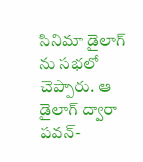సినిమా డైలాగ్ ను సభలో చెప్పారు. ఆ డైలాగ్ ద్వారా పవన్-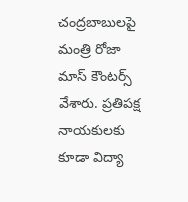చంద్రబాబులపై మంత్రి రోజా మాస్ కౌంటర్స్ వేశారు. ప్రతిపక్ష నాయకులకు కూడా విద్యా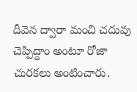దీవెన ద్వారా మంచి చదువు చెప్పిద్దాం అంటూ రోజా చురకలు అంటించారు.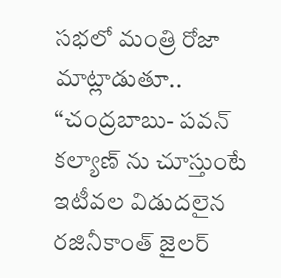సభలో మంత్రి రోజా మాట్లాడుతూ.. “చంద్రబాబు- పవన్ కల్యాణ్ ను చూస్తుంటే ఇటీవల విడుదలైన రజినీకాంత్ జైలర్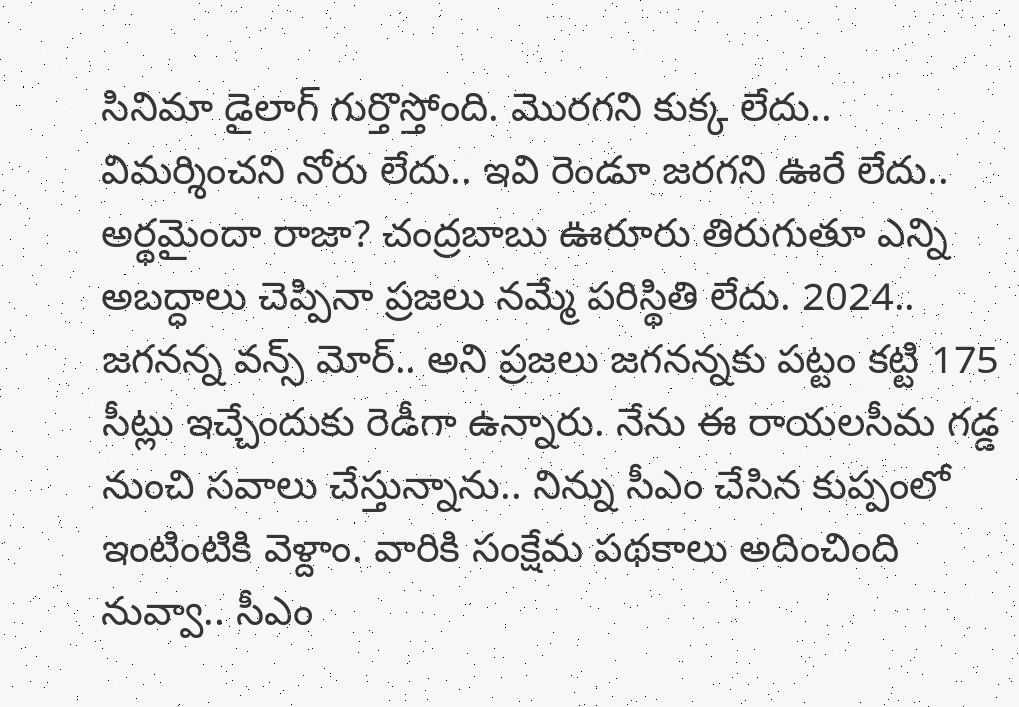సినిమా డైలాగ్ గుర్తొస్తోంది. మొరగని కుక్క లేదు.. విమర్శించని నోరు లేదు.. ఇవి రెండూ జరగని ఊరే లేదు.. అర్థమైందా రాజా? చంద్రబాబు ఊరూరు తిరుగుతూ ఎన్ని అబద్ధాలు చెప్పినా ప్రజలు నమ్మే పరిస్థితి లేదు. 2024.. జగనన్న వన్స్ మోర్.. అని ప్రజలు జగనన్నకు పట్టం కట్టి 175 సీట్లు ఇచ్చేందుకు రెడీగా ఉన్నారు. నేను ఈ రాయలసీమ గడ్డ నుంచి సవాలు చేస్తున్నాను.. నిన్ను సీఎం చేసిన కుప్పంలో ఇంటింటికి వెళ్దాం. వారికి సంక్షేమ పథకాలు అదించింది నువ్వా.. సీఎం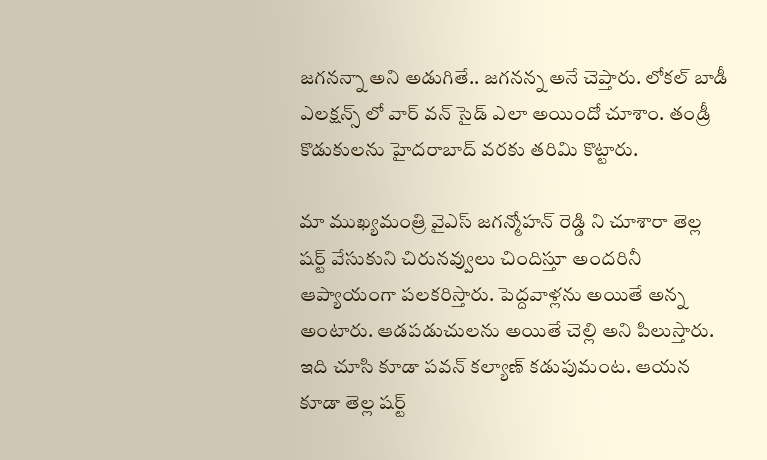జగనన్నా అని అడుగితే.. జగనన్న అనే చెప్తారు. లోకల్ బాడీ ఎలక్షన్స్ లో వార్ వన్ సైడ్ ఎలా అయిందో చూశాం. తండ్రీ కొడుకులను హైదరాబాద్ వరకు తరిమి కొట్టారు.

మా ముఖ్యమంత్రి వైఎస్ జగన్మోహన్ రెడ్డి ని చూశారా తెల్ల షర్ట్ వేసుకుని చిరునవ్వులు చిందిస్తూ అందరినీ ఆప్యాయంగా పలకరిస్తారు. పెద్దవాళ్లను అయితే అన్న అంటారు. ఆడపడుచులను అయితే చెల్లి అని పిలుస్తారు. ఇది చూసి కూడా పవన్ కల్యాణ్ కడుపుమంట. ఆయన కూడా తెల్ల షర్ట్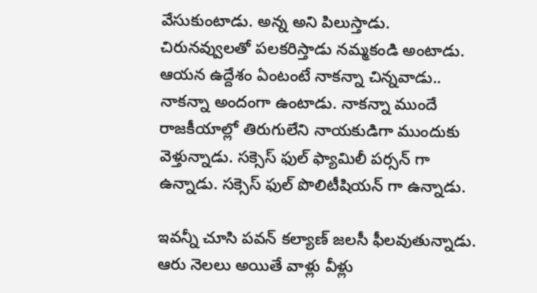వేసుకుంటాడు. అన్న అని పిలుస్తాడు. చిరునవ్వులతో పలకరిస్తాడు నమ్మకండి అంటాడు. ఆయన ఉద్దేశం ఏంటంటే నాకన్నా చిన్నవాడు.. నాకన్నా అందంగా ఉంటాడు. నాకన్నా ముందే రాజకీయాల్లో తిరుగులేని నాయకుడిగా ముందుకు వెళ్తున్నాడు. సక్సెస్ ఫుల్ ఫ్యామిలీ పర్సన్ గా ఉన్నాడు. సక్సెస్ ఫుల్ పొలిటీషియన్ గా ఉన్నాడు.

ఇవన్నీ చూసి పవన్ కల్యాణ్ జలసీ ఫీలవుతున్నాడు. ఆరు నెలలు అయితే వాళ్లు వీళ్లు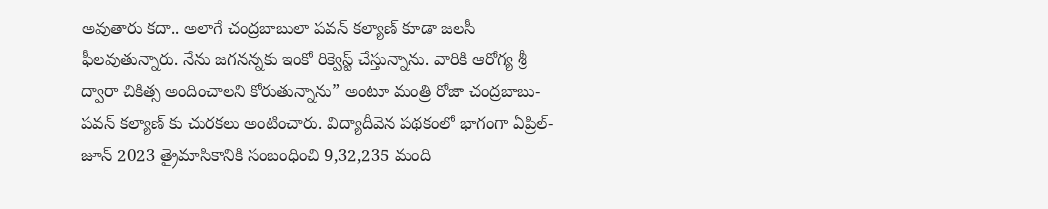అవుతారు కదా.. అలాగే చంద్రబాబులా పవన్ కల్యాణ్ కూడా జలసీ ఫీలవుతున్నారు. నేను జగనన్నకు ఇంకో రిక్వెస్ట్ చేస్తున్నాను. వారికి ఆరోగ్య శ్రీ ద్వారా చికిత్స అందించాలని కోరుతున్నాను” అంటూ మంత్రి రోజా చంద్రబాబు- పవన్ కల్యాణ్ కు చురకలు అంటించారు. విద్యాదీవెన పథకంలో భాగంగా ఏప్రిల్- జూన్ 2023 త్రైమాసికానికి సంబంధించి 9,32,235 మంది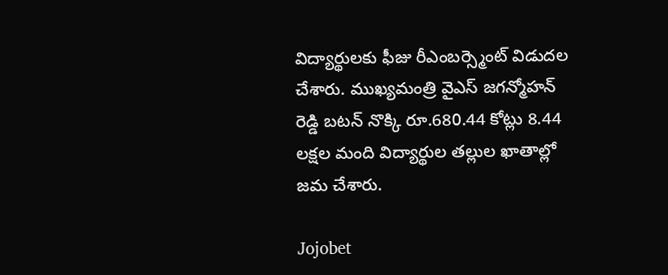విద్యార్థులకు ఫీజు రీఎంబర్స్మెంట్ విడుదల చేశారు. ముఖ్యమంత్రి వైఎస్ జగన్మోహన్ రెడ్డి బటన్ నొక్కి రూ.680.44 కోట్లు 8.44 లక్షల మంది విద్యార్థుల తల్లుల ఖాతాల్లో జమ చేశారు.

Jojobet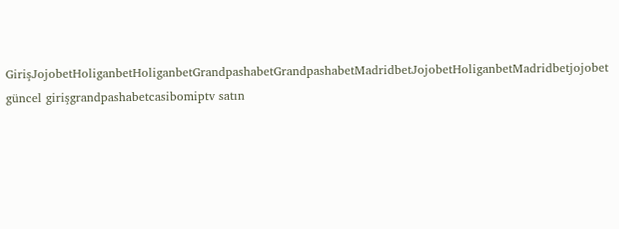GirişJojobetHoliganbetHoliganbetGrandpashabetGrandpashabetMadridbetJojobetHoliganbetMadridbetjojobet güncel girişgrandpashabetcasibomiptv satın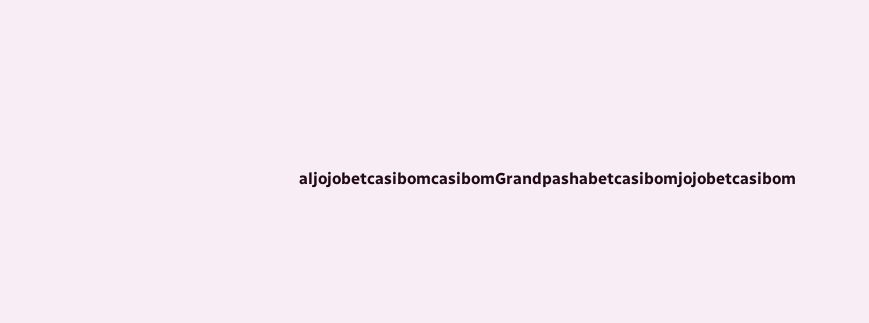aljojobetcasibomcasibomGrandpashabetcasibomjojobetcasibom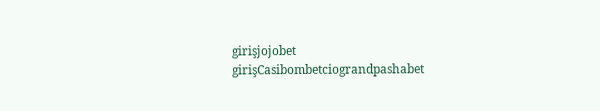girişjojobet girişCasibombetciograndpashabet